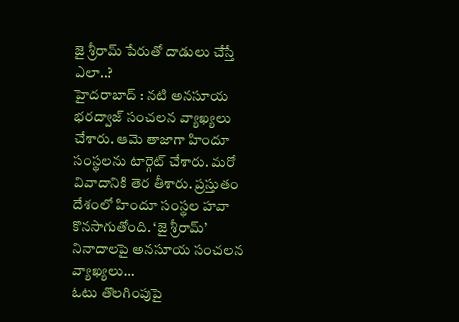జై శ్రీరామ్ పేరుతో దాడులు చేస్తే ఎలా..?
హైదరాబాద్ : నటి అనసూయ భరద్వాజ్ సంచలన వ్యాఖ్యలు చేశారు. ఆమె తాజాగా హిందూ సంస్థలను టార్గెట్ చేశారు. మరో వివాదానికి తెర తీశారు. ప్రస్తుతం దేశంలో హిందూ సంస్థల హవా కొనసాగుతోంది. ‘జై శ్రీరామ్’ నినాదాలపై అనసూయ సంచలన వ్యాఖ్యలు…
ఓటు తొలగింపుపై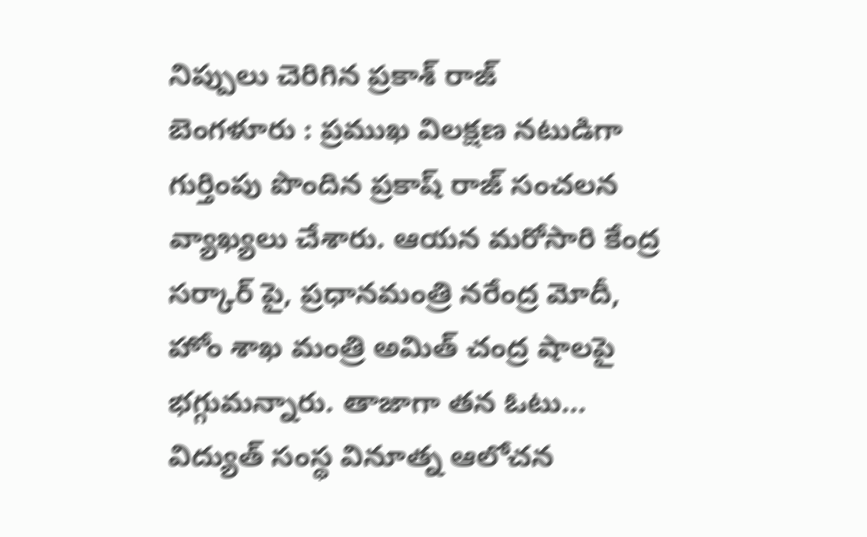నిప్పులు చెరిగిన ప్రకాశ్ రాజ్
బెంగళూరు : ప్రముఖ విలక్షణ నటుడిగా గుర్తింపు పొందిన ప్రకాష్ రాజ్ సంచలన వ్యాఖ్యలు చేశారు. ఆయన మరోసారి కేంద్ర సర్కార్ పై, ప్రధానమంత్రి నరేంద్ర మోదీ, హోం శాఖ మంత్రి అమిత్ చంద్ర షాలపై భగ్గుమన్నారు. తాజాగా తన ఓటు…
విద్యుత్ సంస్థ వినూత్న ఆలోచన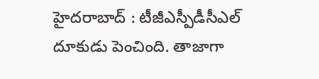హైదరాబాద్ : టీజీఎస్పీడీసీఎల్ దూకుడు పెంచింది. తాజాగా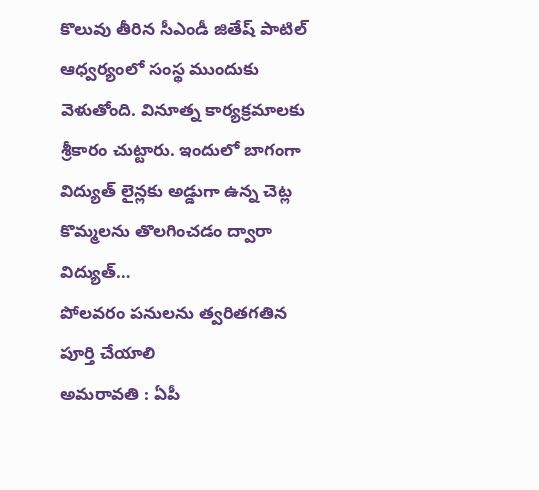కొలువు తీరిన సీఎండీ జితేష్ పాటిల్ ఆధ్వర్యంలో సంస్థ ముందుకు వెళుతోంది. వినూత్న కార్యక్రమాలకు శ్రీకారం చుట్టారు. ఇందులో బాగంగా విద్యుత్ లైన్లకు అడ్డుగా ఉన్న చెట్ల కొమ్మలను తొలగించడం ద్వారా విద్యుత్…
పోలవరం పనులను త్వరితగతిన పూర్తి చేయాలి
అమరావతి : ఏపీ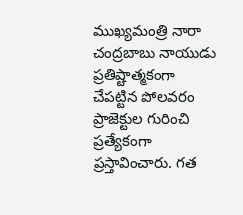ముఖ్యమంత్రి నారా చంద్రబాబు నాయుడు ప్రతిష్టాత్మకంగా చేపట్టిన పోలవరం ప్రాజెక్టుల గురించి ప్రత్యేకంగా ప్రస్తావించారు. గత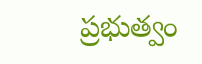ప్రభుత్వం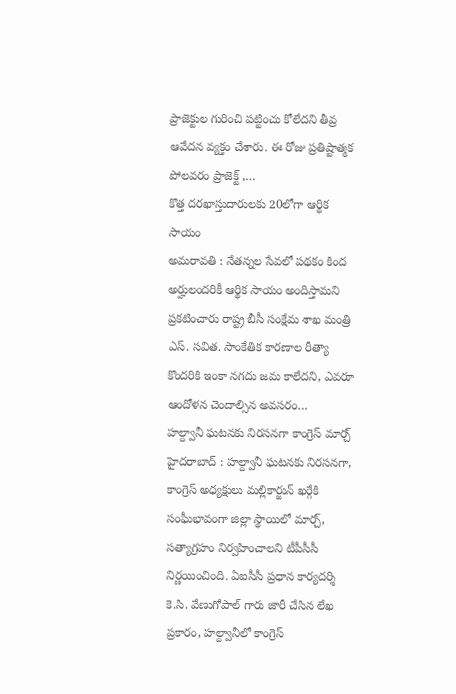ప్రాజెక్టుల గురించి పట్టించు కోలేదని తీవ్ర ఆవేదన వ్యక్తం చేశారు. ఈ రోజు ప్రతిష్టాత్మక పోలవరం ప్రాజెక్ట్ ,…
కొత్త దరఖాస్తుదారులకు 20లోగా ఆర్థిక సాయం
అమరావతి : నేతన్నల సేవలో పథకం కింద అర్హులందరికీ ఆర్థిక సాయం అందిస్తామని ప్రకటించారు రాష్ట్ర బీసీ సంక్షేమ శాఖ మంత్రి ఎస్. సవిత. సాంకేతిక కారణాల రీత్యా కొందరికి ఇంకా నగదు జమ కాలేదని, ఎవరూ ఆందోళన చెందాల్సిన అవసరం…
హల్ద్వానీ ఘటనకు నిరసనగా కాంగ్రెస్ మార్చ్
హైదరాబాద్ : హల్ద్వానీ ఘటనకు నిరసనగా, కాంగ్రెస్ అధ్యక్షులు మల్లికార్జున్ ఖర్గేకి సంఘీభావంగా జిల్లా స్థాయిలో మార్చ్, సత్యాగ్రహం నిర్వహించాలని టీపీసీసీ నిర్ణయించింది. ఏఐసీసీ ప్రధాన కార్యదర్శి కె.సి. వేణుగోపాల్ గారు జారీ చేసిన లేఖ ప్రకారం, హల్ద్వానీలో కాంగ్రెస్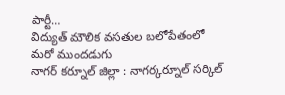పార్టీ…
విద్యుత్ మౌలిక వసతుల బలోపేతంలో మరో ముందడుగు
నాగర్ కర్నూల్ జిల్లా : నాగర్కర్నూల్ సర్కిల్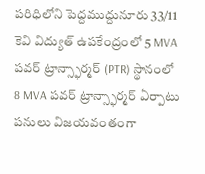పరిధిలోని పెద్దముద్దునూరు 33/11 కెవి విద్యుత్ ఉపకేంద్రంలో 5 MVA పవర్ ట్రాన్స్ఫార్మర్ (PTR) స్థానంలో 8 MVA పవర్ ట్రాన్స్ఫార్మర్ ఏర్పాటు పనులు విజయవంతంగా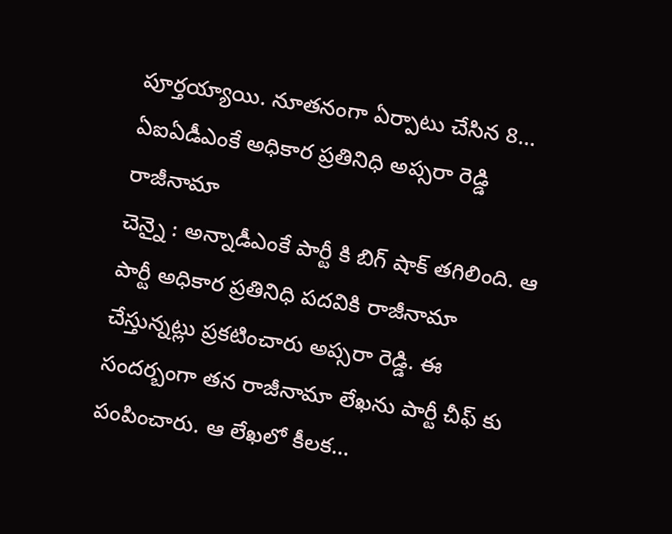పూర్తయ్యాయి. నూతనంగా ఏర్పాటు చేసిన 8…
ఏఐఏడీఎంకే అధికార ప్రతినిధి అప్సరా రెడ్డి రాజీనామా
చెన్నై : అన్నాడీఎంకే పార్టీ కి బిగ్ షాక్ తగిలింది. ఆ పార్టీ అధికార ప్రతినిధి పదవికి రాజీనామా చేస్తున్నట్లు ప్రకటించారు అప్సరా రెడ్డి. ఈ సందర్బంగా తన రాజీనామా లేఖను పార్టీ చీఫ్ కు పంపించారు. ఆ లేఖలో కీలక…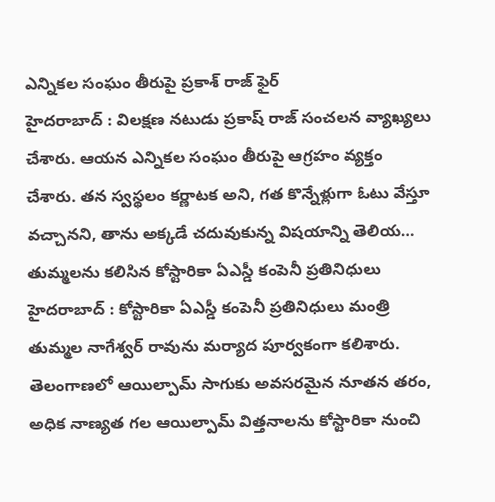ఎన్నికల సంఘం తీరుపై ప్రకాశ్ రాజ్ ఫైర్
హైదరాబాద్ : విలక్షణ నటుడు ప్రకాష్ రాజ్ సంచలన వ్యాఖ్యలు చేశారు. ఆయన ఎన్నికల సంఘం తీరుపై ఆగ్రహం వ్యక్తం చేశారు. తన స్వస్థలం కర్ణాటక అని, గత కొన్నేళ్లుగా ఓటు వేస్తూ వచ్చానని, తాను అక్కడే చదువుకున్న విషయాన్ని తెలియ…
తుమ్మలను కలిసిన కోస్టారికా ఏఎస్డీ కంపెనీ ప్రతినిధులు
హైదరాబాద్ : కోస్టారికా ఏఎస్డీ కంపెనీ ప్రతినిధులు మంత్రి తుమ్మల నాగేశ్వర్ రావును మర్యాద పూర్వకంగా కలిశారు. తెలంగాణలో ఆయిల్పామ్ సాగుకు అవసరమైన నూతన తరం, అధిక నాణ్యత గల ఆయిల్పామ్ విత్తనాలను కోస్టారికా నుంచి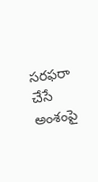సరఫరా చేసే అంశంపై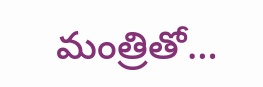మంత్రితో…